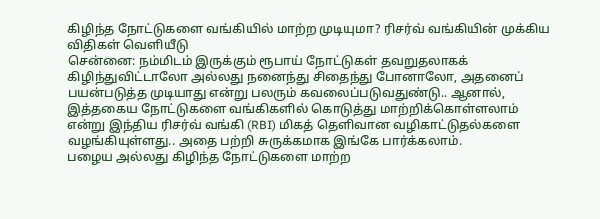கிழிந்த நோட்டுகளை வங்கியில் மாற்ற முடியுமா? ரிசர்வ் வங்கியின் முக்கிய விதிகள் வெளியீடு
சென்னை: நம்மிடம் இருக்கும் ரூபாய் நோட்டுகள் தவறுதலாகக் கிழிந்துவிட்டாலோ அல்லது நனைந்து சிதைந்து போனாலோ, அதனைப் பயன்படுத்த முடியாது என்று பலரும் கவலைப்படுவதுண்டு.. ஆனால், இத்தகைய நோட்டுகளை வங்கிகளில் கொடுத்து மாற்றிக்கொள்ளலாம் என்று இந்திய ரிசர்வ் வங்கி (RBI) மிகத் தெளிவான வழிகாட்டுதல்களை வழங்கியுள்ளது.. அதை பற்றி சுருக்கமாக இங்கே பார்க்கலாம்.
பழைய அல்லது கிழிந்த நோட்டுகளை மாற்ற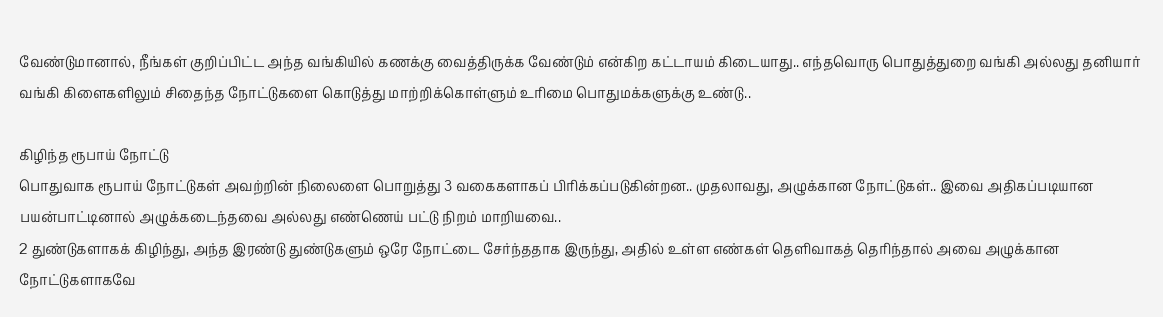வேண்டுமானால், நீங்கள் குறிப்பிட்ட அந்த வங்கியில் கணக்கு வைத்திருக்க வேண்டும் என்கிற கட்டாயம் கிடையாது.. எந்தவொரு பொதுத்துறை வங்கி அல்லது தனியார் வங்கி கிளைகளிலும் சிதைந்த நோட்டுகளை கொடுத்து மாற்றிக்கொள்ளும் உரிமை பொதுமக்களுக்கு உண்டு..

கிழிந்த ரூபாய் நோட்டு
பொதுவாக ரூபாய் நோட்டுகள் அவற்றின் நிலைளை பொறுத்து 3 வகைகளாகப் பிரிக்கப்படுகின்றன.. முதலாவது, அழுக்கான நோட்டுகள்.. இவை அதிகப்படியான பயன்பாட்டினால் அழுக்கடைந்தவை அல்லது எண்ணெய் பட்டு நிறம் மாறியவை..
2 துண்டுகளாகக் கிழிந்து, அந்த இரண்டு துண்டுகளும் ஒரே நோட்டை சேர்ந்ததாக இருந்து, அதில் உள்ள எண்கள் தெளிவாகத் தெரிந்தால் அவை அழுக்கான நோட்டுகளாகவே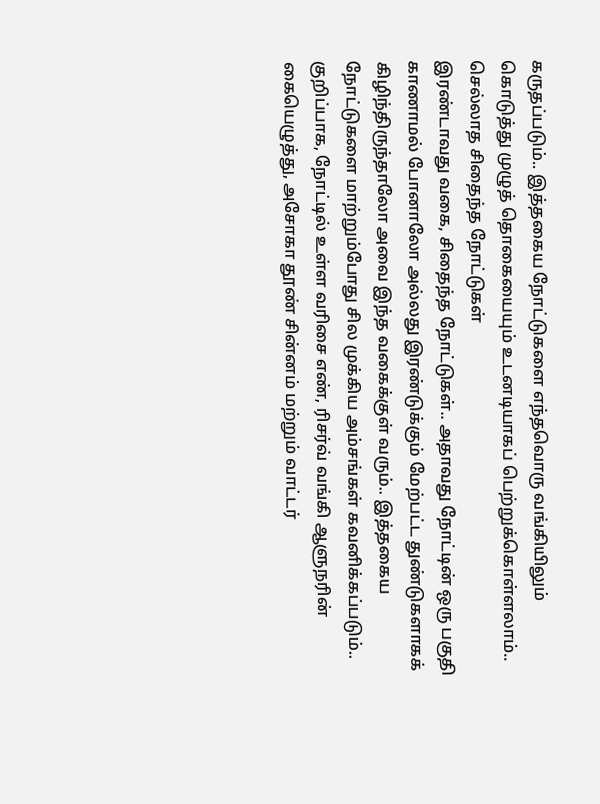கருதப்படும்.. இத்தகைய நோட்டுகளை எந்தவொரு வங்கியிலும் கொடுத்து முழுத் தொகையையும் உடனடியாகப் பெற்றுக்கொள்ளலாம்..
செல்லாத சிதைந்த நோட்டுகள்
இரண்டாவது வகை, சிதைந்த நோட்டுகள்.. அதாவது நோட்டின் ஒரு பகுதி காணாமல் போனாலோ அல்லது இரண்டுக்கும் மேற்பட்ட துண்டுகளாகக் கிழிந்திருந்தாலோ அவை இந்த வகைக்குள் வரும்.. இத்தகைய நோட்டுகளை மாற்றும்போது சில முக்கிய அம்சங்கள் கவனிக்கப்படும்..
குறிப்பாக, நோட்டில் உள்ள வரிசை எண், ரிசர்வ் வங்கி ஆளுநரின் கையெழுத்து, அசோகா தூண் சின்னம் மற்றும் வாட்டர்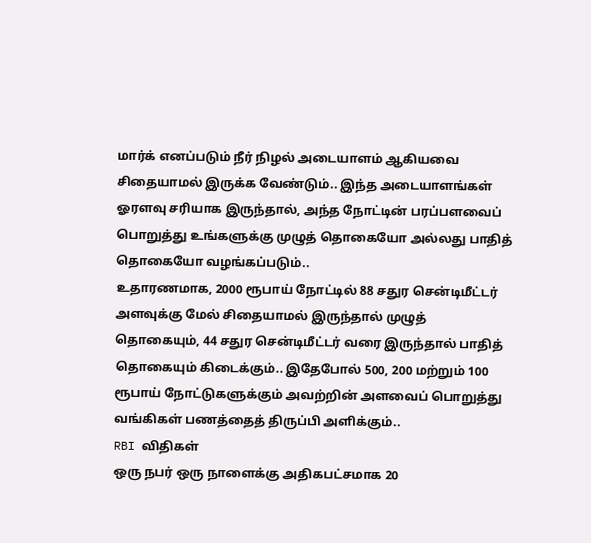மார்க் எனப்படும் நீர் நிழல் அடையாளம் ஆகியவை சிதையாமல் இருக்க வேண்டும்.. இந்த அடையாளங்கள் ஓரளவு சரியாக இருந்தால், அந்த நோட்டின் பரப்பளவைப் பொறுத்து உங்களுக்கு முழுத் தொகையோ அல்லது பாதித் தொகையோ வழங்கப்படும்..
உதாரணமாக, 2000 ரூபாய் நோட்டில் 88 சதுர சென்டிமீட்டர் அளவுக்கு மேல் சிதையாமல் இருந்தால் முழுத் தொகையும், 44 சதுர சென்டிமீட்டர் வரை இருந்தால் பாதித் தொகையும் கிடைக்கும்.. இதேபோல் 500, 200 மற்றும் 100 ரூபாய் நோட்டுகளுக்கும் அவற்றின் அளவைப் பொறுத்து வங்கிகள் பணத்தைத் திருப்பி அளிக்கும்..
RBI விதிகள்
ஒரு நபர் ஒரு நாளைக்கு அதிகபட்சமாக 20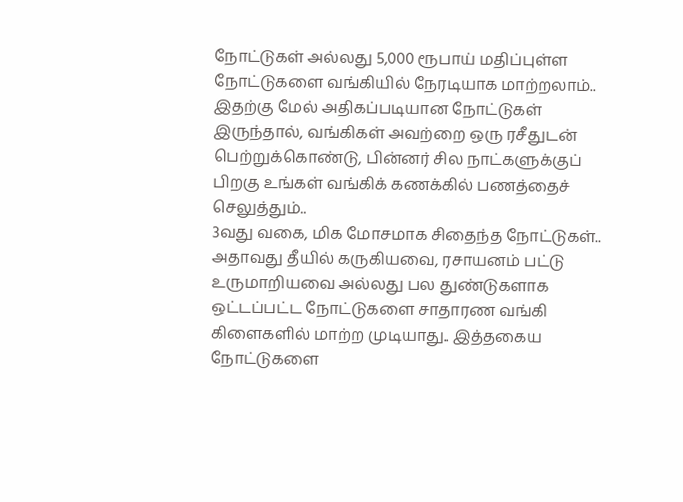நோட்டுகள் அல்லது 5,000 ரூபாய் மதிப்புள்ள நோட்டுகளை வங்கியில் நேரடியாக மாற்றலாம்.. இதற்கு மேல் அதிகப்படியான நோட்டுகள் இருந்தால், வங்கிகள் அவற்றை ஒரு ரசீதுடன் பெற்றுக்கொண்டு, பின்னர் சில நாட்களுக்குப் பிறகு உங்கள் வங்கிக் கணக்கில் பணத்தைச் செலுத்தும்..
3வது வகை, மிக மோசமாக சிதைந்த நோட்டுகள்.. அதாவது தீயில் கருகியவை, ரசாயனம் பட்டு உருமாறியவை அல்லது பல துண்டுகளாக ஒட்டப்பட்ட நோட்டுகளை சாதாரண வங்கி கிளைகளில் மாற்ற முடியாது.. இத்தகைய நோட்டுகளை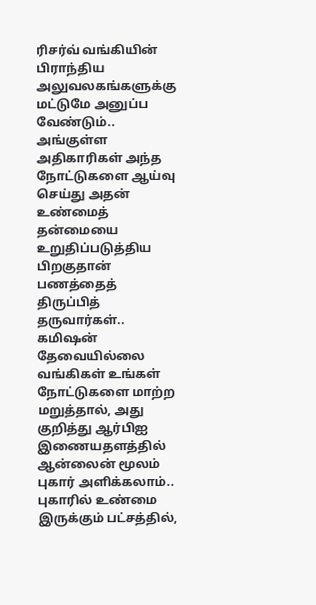ரிசர்வ் வங்கியின் பிராந்திய அலுவலகங்களுக்கு மட்டுமே அனுப்ப வேண்டும்.. அங்குள்ள அதிகாரிகள் அந்த நோட்டுகளை ஆய்வு செய்து அதன் உண்மைத் தன்மையை உறுதிப்படுத்திய பிறகுதான் பணத்தைத் திருப்பித் தருவார்கள்..
கமிஷன் தேவையில்லை
வங்கிகள் உங்கள் நோட்டுகளை மாற்ற மறுத்தால், அது குறித்து ஆர்பிஐ இணையதளத்தில் ஆன்லைன் மூலம் புகார் அளிக்கலாம்.. புகாரில் உண்மை இருக்கும் பட்சத்தில்,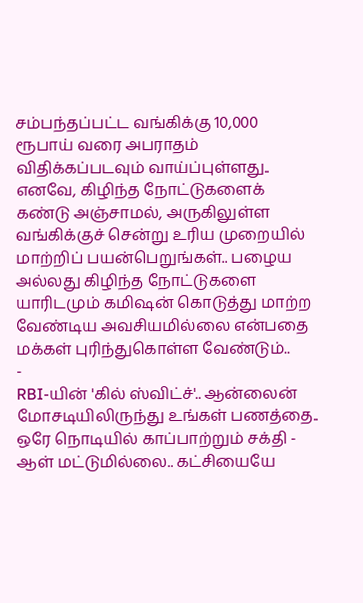சம்பந்தப்பட்ட வங்கிக்கு 10,000 ரூபாய் வரை அபராதம் விதிக்கப்படவும் வாய்ப்புள்ளது..
எனவே, கிழிந்த நோட்டுகளைக் கண்டு அஞ்சாமல், அருகிலுள்ள வங்கிக்குச் சென்று உரிய முறையில் மாற்றிப் பயன்பெறுங்கள்.. பழைய அல்லது கிழிந்த நோட்டுகளை யாரிடமும் கமிஷன் கொடுத்து மாற்ற வேண்டிய அவசியமில்லை என்பதை மக்கள் புரிந்துகொள்ள வேண்டும்..
-
RBI-யின் 'கில் ஸ்விட்ச்'.. ஆன்லைன் மோசடியிலிருந்து உங்கள் பணத்தை.. ஒரே நொடியில் காப்பாற்றும் சக்தி -
ஆள் மட்டுமில்லை.. கட்சியையே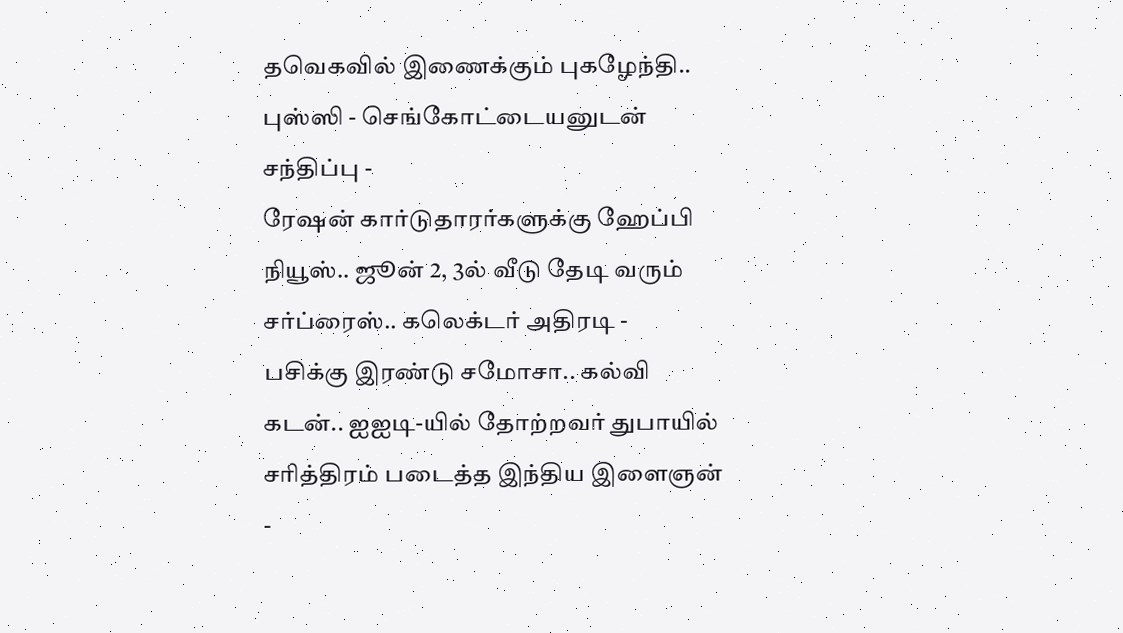தவெகவில் இணைக்கும் புகழேந்தி.. புஸ்ஸி - செங்கோட்டையனுடன் சந்திப்பு -
ரேஷன் கார்டுதாரர்களுக்கு ஹேப்பி நியூஸ்.. ஜூன் 2, 3ல் வீடு தேடி வரும் சர்ப்ரைஸ்.. கலெக்டர் அதிரடி -
பசிக்கு இரண்டு சமோசா.. கல்வி கடன்.. ஐஐடி-யில் தோற்றவர் துபாயில் சரித்திரம் படைத்த இந்திய இளைஞன் -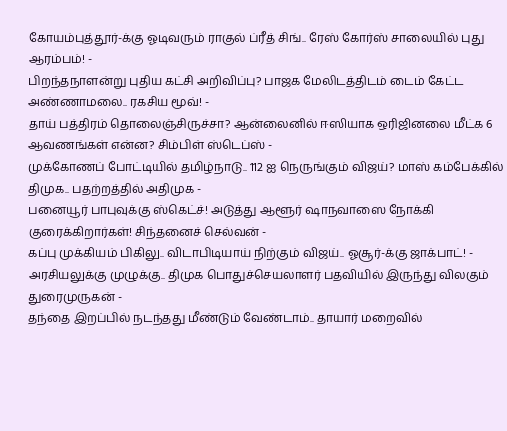கோயம்புத்தூர்-க்கு ஓடிவரும் ராகுல் ப்ரீத் சிங்.. ரேஸ் கோர்ஸ் சாலையில் புது ஆரம்பம்! -
பிறந்தநாளன்று புதிய கட்சி அறிவிப்பு? பாஜக மேலிடத்திடம் டைம் கேட்ட அண்ணாமலை.. ரகசிய மூவ்! -
தாய் பத்திரம் தொலைஞ்சிருச்சா? ஆன்லைனில் ஈஸியாக ஒரிஜினலை மீட்க 6 ஆவணங்கள் என்ன? சிம்பிள் ஸ்டெப்ஸ் -
முக்கோணப் போட்டியில் தமிழ்நாடு.. 112 ஐ நெருங்கும் விஜய்? மாஸ் கம்பேக்கில் திமுக.. பதற்றத்தில் அதிமுக -
பனையூர் பாபுவுக்கு ஸ்கெட்ச்! அடுத்து ஆளூர் ஷாநவாஸை நோக்கி குரைக்கிறார்கள்! சிந்தனைச் செல்வன் -
கப்பு முக்கியம் பிகிலு.. விடாபிடியாய் நிற்கும் விஜய்.. ஓசூர்-க்கு ஜாக்பாட்! -
அரசியலுக்கு முழுக்கு.. திமுக பொதுச்செயலாளர் பதவியில் இருந்து விலகும் துரைமுருகன் -
தந்தை இறப்பில் நடந்தது மீண்டும் வேண்டாம்.. தாயார் மறைவில்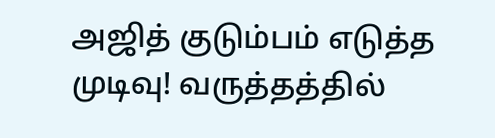அஜித் குடும்பம் எடுத்த முடிவு! வருத்தத்தில்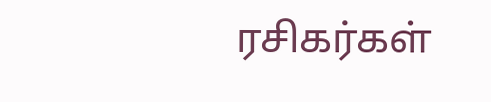ரசிகர்கள்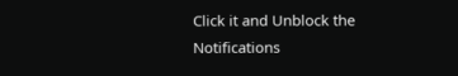Click it and Unblock the Notifications